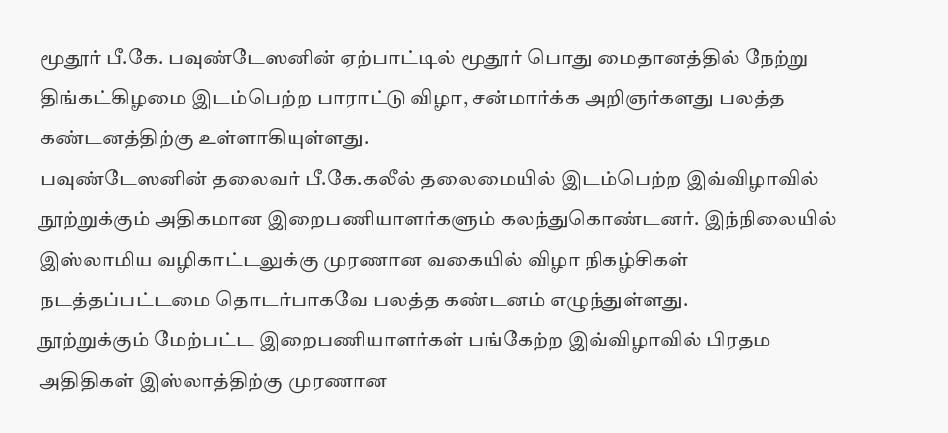மூதூர் பீ.கே. பவுண்டேஸனின் ஏற்பாட்டில் மூதூர் பொது மைதானத்தில் நேற்று திங்கட்கிழமை இடம்பெற்ற பாராட்டு விழா, சன்மார்க்க அறிஞர்களது பலத்த கண்டனத்திற்கு உள்ளாகியுள்ளது.
பவுண்டேஸனின் தலைவர் பீ.கே.கலீல் தலைமையில் இடம்பெற்ற இவ்விழாவில் நூற்றுக்கும் அதிகமான இறைபணியாளர்களும் கலந்துகொண்டனர். இந்நிலையில் இஸ்லாமிய வழிகாட்டலுக்கு முரணான வகையில் விழா நிகழ்சிகள் நடத்தப்பட்டமை தொடர்பாகவே பலத்த கண்டனம் எழுந்துள்ளது.
நூற்றுக்கும் மேற்பட்ட இறைபணியாளர்கள் பங்கேற்ற இவ்விழாவில் பிரதம அதிதிகள் இஸ்லாத்திற்கு முரணான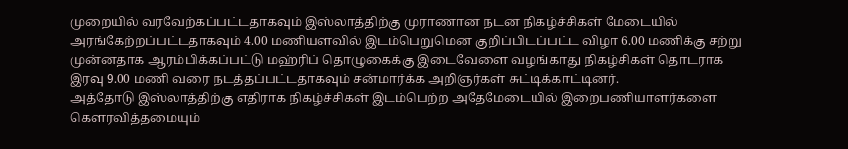முறையில் வரவேற்கப்பட்டதாகவும் இஸ்லாத்திற்கு முராணான நடன நிகழ்ச்சிகள் மேடையில் அரங்கேற்றப்பட்டதாகவும் 4.00 மணியளவில் இடம்பெறுமென குறிப்பிடப்பட்ட விழா 6.00 மணிக்கு சற்று முன்னதாக ஆரம்பிக்கப்பட்டு மஹ்ரிப் தொழுகைக்கு இடைவேளை வழங்காது நிகழ்சிகள் தொடராக இரவு 9.00 மணி வரை நடத்தப்பட்டதாகவும் சன்மார்க்க அறிஞர்கள் சுட்டிக்காட்டினர்.
அத்தோடு இஸ்லாத்திற்கு எதிராக நிகழ்ச்சிகள் இடம்பெற்ற அதேமேடையில் இறைபணியாளர்களை கௌரவித்தமையும்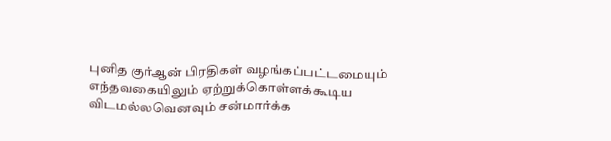புனித குர்ஆன் பிரதிகள் வழங்கப்பட்டமையும் எந்தவகையிலும் ஏற்றுக்கொள்ளக்கூடிய விடமல்லவெனவும் சன்மார்க்க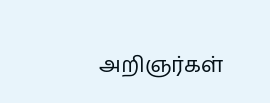அறிஞர்கள்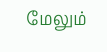மேலும்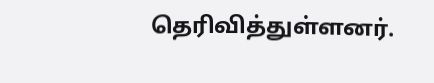தெரிவித்துள்ளனர்.